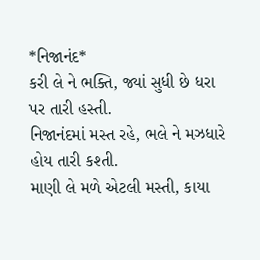*નિજાનંદ*
કરી લે ને ભક્તિ, જ્યાં સુધી છે ધરા પર તારી હસ્તી.
નિજાનંદમાં મસ્ત રહે, ભલે ને મઝધારે હોય તારી કશ્તી.
માણી લે મળે એટલી મસ્તી, કાયા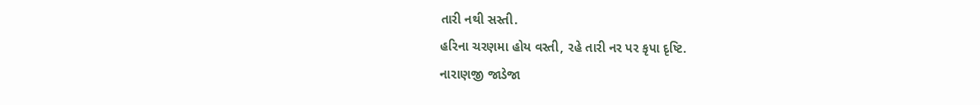તારી નથી સસ્તી.
હરિના ચરણમા હોય વસ્તી, રહે તારી નર પર કૃપા દૃષ્ટિ.
નારાણજી જાડેજા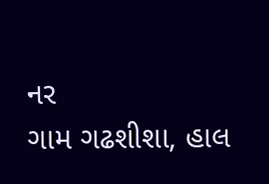નર
ગામ ગઢશીશા, હાલ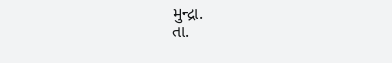મુન્દ્રા.
તા.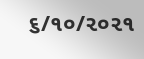૬/૧૦/૨૦૨૧